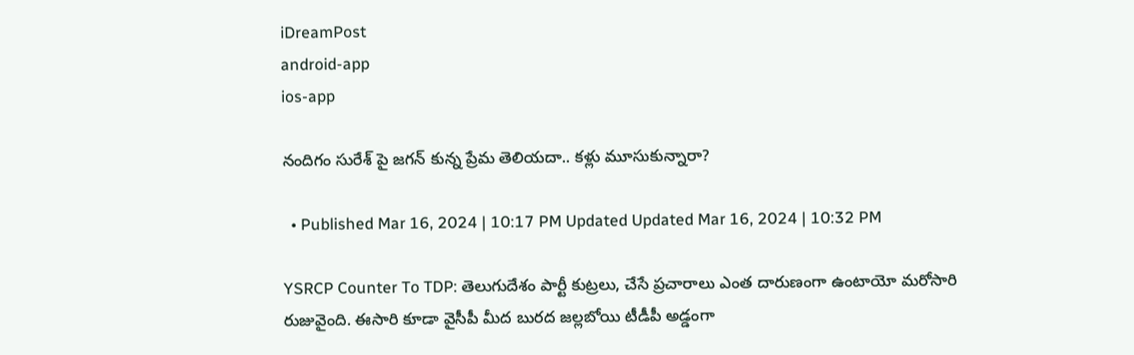iDreamPost
android-app
ios-app

నందిగం సురేశ్ పై జగన్ కున్న ప్రేమ తెలియదా.. కళ్లు మూసుకున్నారా?

  • Published Mar 16, 2024 | 10:17 PM Updated Updated Mar 16, 2024 | 10:32 PM

YSRCP Counter To TDP: తెలుగుదేశం పార్టీ కుట్రలు, చేసే ప్రచారాలు ఎంత దారుణంగా ఉంటాయో మరోసారి రుజువైంది. ఈసారి కూడా వైసీపీ మీద బురద జల్లబోయి టీడీపీ అడ్డంగా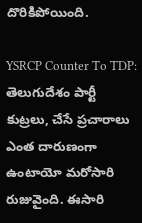దొరికిపోయింది.

YSRCP Counter To TDP: తెలుగుదేశం పార్టీ కుట్రలు, చేసే ప్రచారాలు ఎంత దారుణంగా ఉంటాయో మరోసారి రుజువైంది. ఈసారి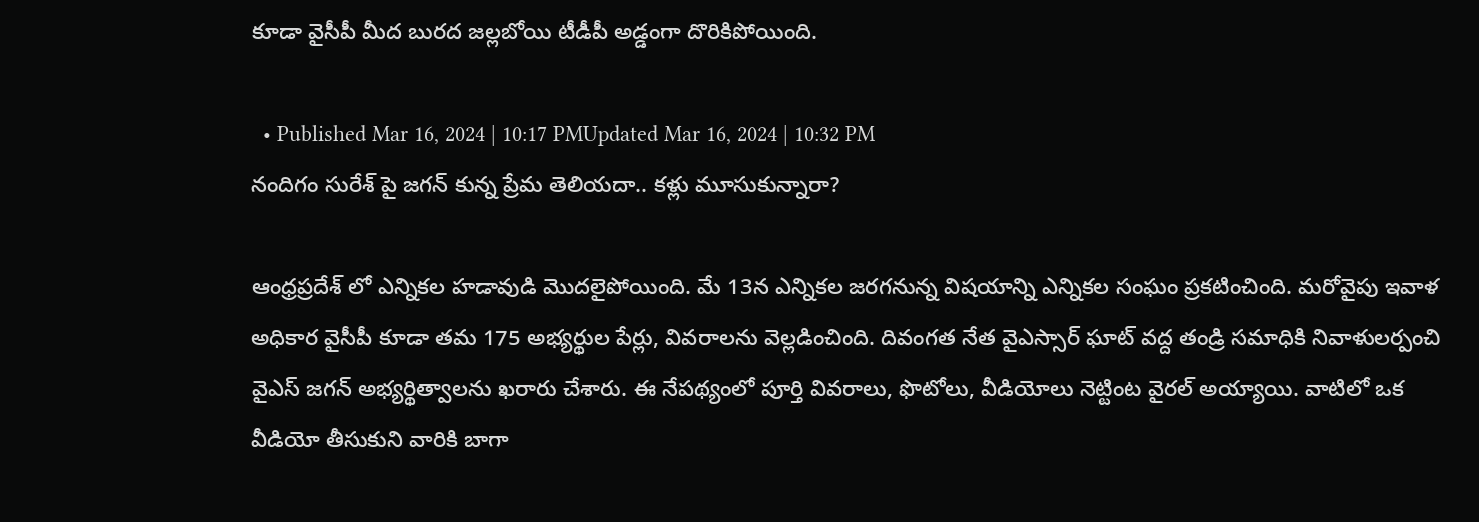కూడా వైసీపీ మీద బురద జల్లబోయి టీడీపీ అడ్డంగా దొరికిపోయింది.

  • Published Mar 16, 2024 | 10:17 PMUpdated Mar 16, 2024 | 10:32 PM
నందిగం సురేశ్ పై జగన్ కున్న ప్రేమ తెలియదా.. కళ్లు మూసుకున్నారా?

ఆంధ్రప్రదేశ్ లో ఎన్నికల హడావుడి మొదలైపోయింది. మే 13న ఎన్నికల జరగనున్న విషయాన్ని ఎన్నికల సంఘం ప్రకటించింది. మరోవైపు ఇవాళ అధికార వైసీపీ కూడా తమ 175 అభ్యర్థుల పేర్లు, వివరాలను వెల్లడించింది. దివంగత నేత వైఎస్సార్ ఘాట్ వద్ద తండ్రి సమాధికి నివాళులర్పంచి వైఎస్ జగన్ అభ్యర్థిత్వాలను ఖరారు చేశారు. ఈ నేపథ్యంలో పూర్తి వివరాలు, ఫొటోలు, వీడియోలు నెట్టింట వైరల్ అయ్యాయి. వాటిలో ఒక వీడియో తీసుకుని వారికి బాగా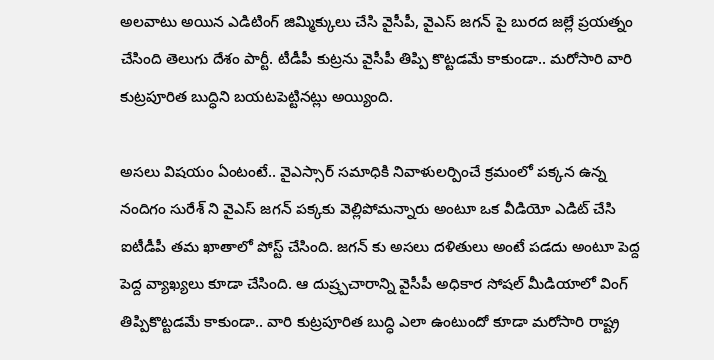అలవాటు అయిన ఎడిటింగ్ జిమ్మిక్కులు చేసి వైసీపీ, వైఎస్ జగన్ పై బురద జల్లే ప్రయత్నం చేసింది తెలుగు దేశం పార్టీ. టీడీపీ కుట్రను వైసీపీ తిప్పి కొట్టడమే కాకుండా.. మరోసారి వారి కుట్రపూరిత బుద్ధిని బయటపెట్టినట్లు అయ్యింది.

అసలు విషయం ఏంటంటే.. వైఎస్సార్ సమాధికి నివాళులర్పించే క్రమంలో పక్కన ఉన్న నందిగం సురేశ్ ని వైఎస్ జగన్ పక్కకు వెల్లిపోమన్నారు అంటూ ఒక వీడియో ఎడిట్ చేసి ఐటీడీపీ తమ ఖాతాలో పోస్ట్ చేసింది. జగన్ కు అసలు దళితులు అంటే పడదు అంటూ పెద్ద పెద్ద వ్యాఖ్యలు కూడా చేసింది. ఆ దుష్ర్పచారాన్ని వైసీపీ అధికార సోషల్ మీడియాలో వింగ్ తిప్పికొట్టడమే కాకుండా.. వారి కుట్రపూరిత బుద్ధి ఎలా ఉంటుందో కూడా మరోసారి రాష్ట్ర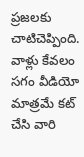ప్రజలకు చాటిచెప్పింది. వాళ్లు కేవలం సగం వీడియో మాత్రమే కట్ చేసి వారి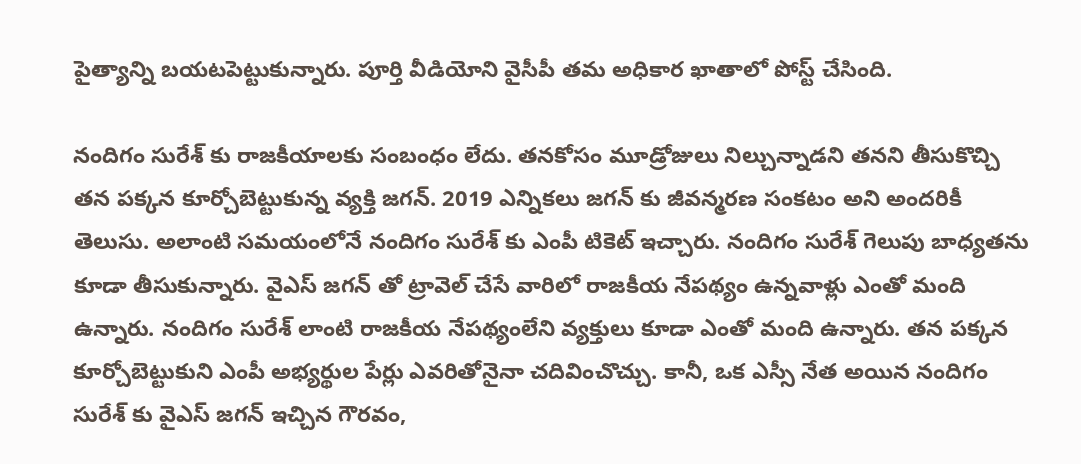పైత్యాన్ని బయటపెట్టుకున్నారు. పూర్తి వీడియోని వైసీపీ తమ అధికార ఖాతాలో పోస్ట్ చేసింది.

నందిగం సురేశ్ కు రాజకీయాలకు సంబంధం లేదు. తనకోసం మూడ్రోజులు నిల్చున్నాడని తనని తీసుకొచ్చి తన పక్కన కూర్చోబెట్టుకున్న వ్యక్తి జగన్. 2019 ఎన్నికలు జగన్ కు జీవన్మరణ సంకటం అని అందరికీ తెలుసు. అలాంటి సమయంలోనే నందిగం సురేశ్ కు ఎంపీ టికెట్ ఇచ్చారు. నందిగం సురేశ్ గెలుపు బాధ్యతను కూడా తీసుకున్నారు. వైఎస్ జగన్ తో ట్రావెల్ చేసే వారిలో రాజకీయ నేపథ్యం ఉన్నవాళ్లు ఎంతో మంది ఉన్నారు. నందిగం సురేశ్ లాంటి రాజకీయ నేపథ్యంలేని వ్యక్తులు కూడా ఎంతో మంది ఉన్నారు. తన పక్కన కూర్చోబెట్టుకుని ఎంపీ అభ్యర్థుల పేర్లు ఎవరితోనైనా చదివించొచ్చు. కానీ, ఒక ఎస్సీ నేత అయిన నందిగం సురేశ్ కు వైఎస్ జగన్ ఇచ్చిన గౌరవం,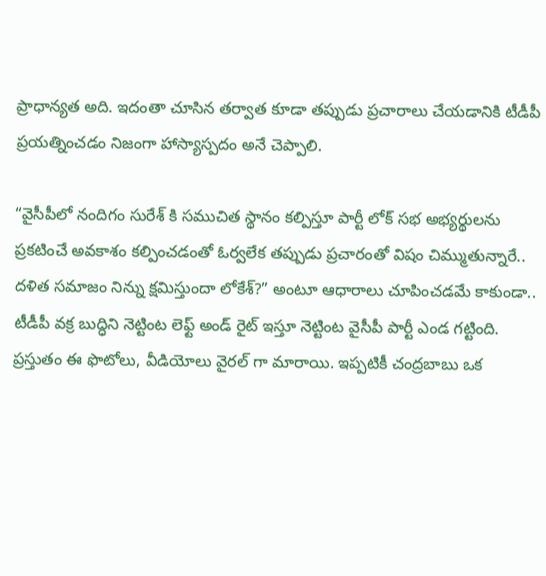ప్రాధాన్యత అది. ఇదంతా చూసిన తర్వాత కూడా తప్పుడు ప్రచారాలు చేయడానికి టీడీపీ ప్రయత్నించడం నిజంగా హాస్యాస్పదం అనే చెప్పాలి.

“వైసీపీలో నందిగం సురేశ్ కి సముచిత స్థానం కల్పిస్తూ పార్టీ లోక్ సభ అభ్యర్థులను ప్రకటించే అవకాశం కల్పించడంతో ఓర్వలేక తప్పుడు ప్రచారంతో విషం చిమ్ముతున్నారే.. దళిత సమాజం నిన్ను క్షమిస్తుందా లోకేశ్?” అంటూ ఆధారాలు చూపించడమే కాకుండా.. టీడీపీ వక్ర బుద్ధిని నెట్టింట లెఫ్ట్ అండ్ రైట్ ఇస్తూ నెట్టింట వైసీపీ పార్టీ ఎండ గట్టింది. ప్రస్తుతం ఈ ఫొటోలు, వీడియోలు వైరల్ గా మారాయి. ఇప్పటికీ చంద్రబాబు ఒక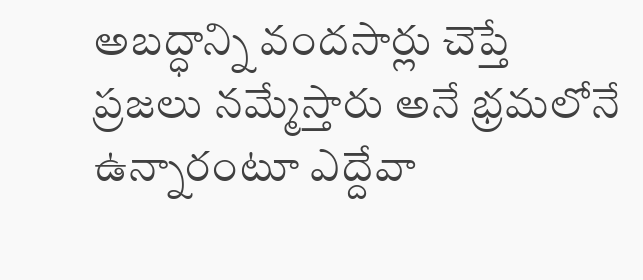అబద్ధాన్ని వందసార్లు చెప్తే ప్రజలు నమ్మేస్తారు అనే భ్రమలోనే ఉన్నారంటూ ఎద్దేవా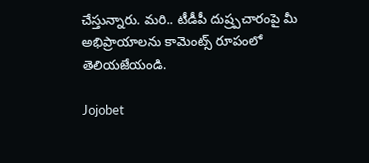చేస్తున్నారు. మరి.. టీడీపీ దుష్ర్పచారంపై మీ అభిప్రాయాలను కామెంట్స్ రూపంలో తెలియజేయండి.

Jojobet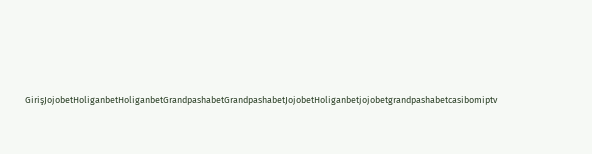GirişJojobetHoliganbetHoliganbetGrandpashabetGrandpashabetJojobetHoliganbetjojobetgrandpashabetcasibomiptv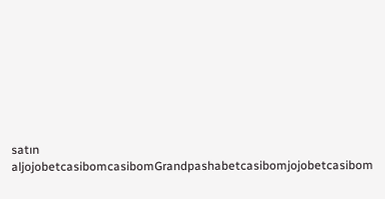satın aljojobetcasibomcasibomGrandpashabetcasibomjojobetcasibom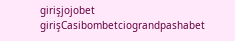girişjojobet girişCasibombetciograndpashabet